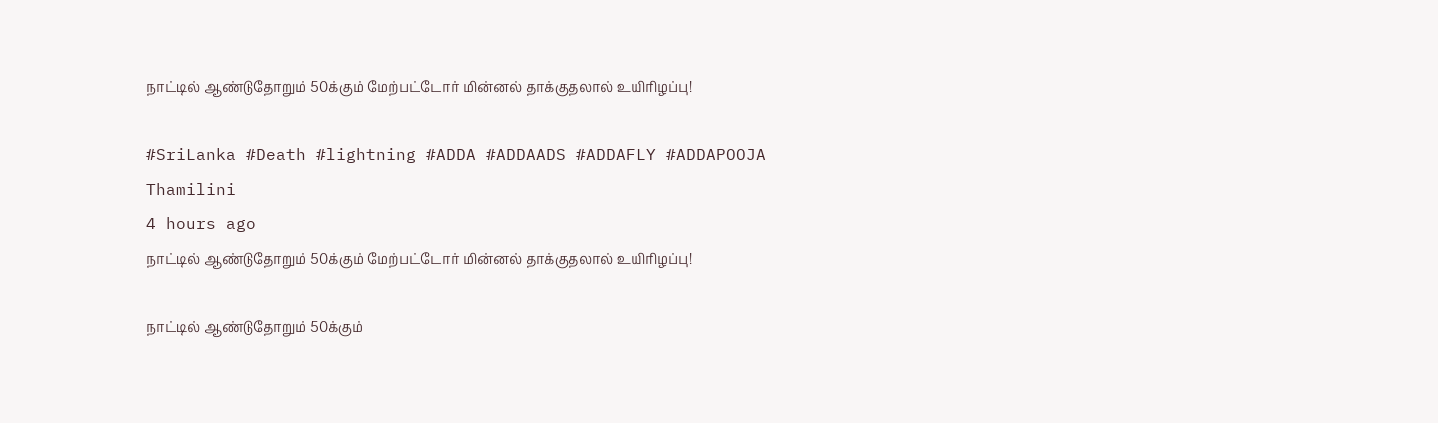நாட்டில் ஆண்டுதோறும் 50க்கும் மேற்பட்டோர் மின்னல் தாக்குதலால் உயிரிழப்பு!

#SriLanka #Death #lightning #ADDA #ADDAADS #ADDAFLY #ADDAPOOJA
Thamilini
4 hours ago
நாட்டில் ஆண்டுதோறும் 50க்கும் மேற்பட்டோர் மின்னல் தாக்குதலால் உயிரிழப்பு!

நாட்டில் ஆண்டுதோறும் 50க்கும்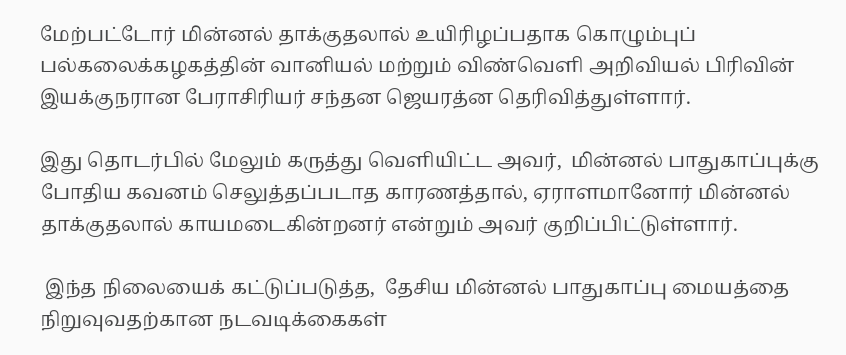மேற்பட்டோர் மின்னல் தாக்குதலால் உயிரிழப்பதாக கொழும்புப் பல்கலைக்கழகத்தின் வானியல் மற்றும் விண்வெளி அறிவியல் பிரிவின் இயக்குநரான பேராசிரியர் சந்தன ஜெயரத்ன தெரிவித்துள்ளார்.

இது தொடர்பில் மேலும் கருத்து வெளியிட்ட அவர்,  மின்னல் பாதுகாப்புக்கு போதிய கவனம் செலுத்தப்படாத காரணத்தால், ஏராளமானோர் மின்னல் தாக்குதலால் காயமடைகின்றனர் என்றும் அவர் குறிப்பிட்டுள்ளார்.

 இந்த நிலையைக் கட்டுப்படுத்த,  தேசிய மின்னல் பாதுகாப்பு மையத்தை நிறுவுவதற்கான நடவடிக்கைகள்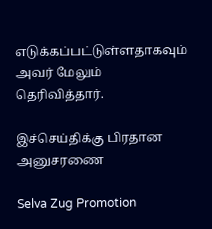எடுக்கப்பட்டுள்ளதாகவும் அவர் மேலும் தெரிவித்தார்.

இச்செய்திக்கு பிரதான அனுசரணை

Selva Zug Promotion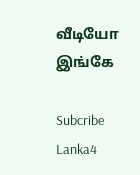வீடியோ இங்கே

Subcribe Lanka4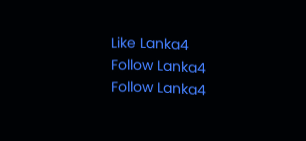Like Lanka4
Follow Lanka4
Follow Lanka4